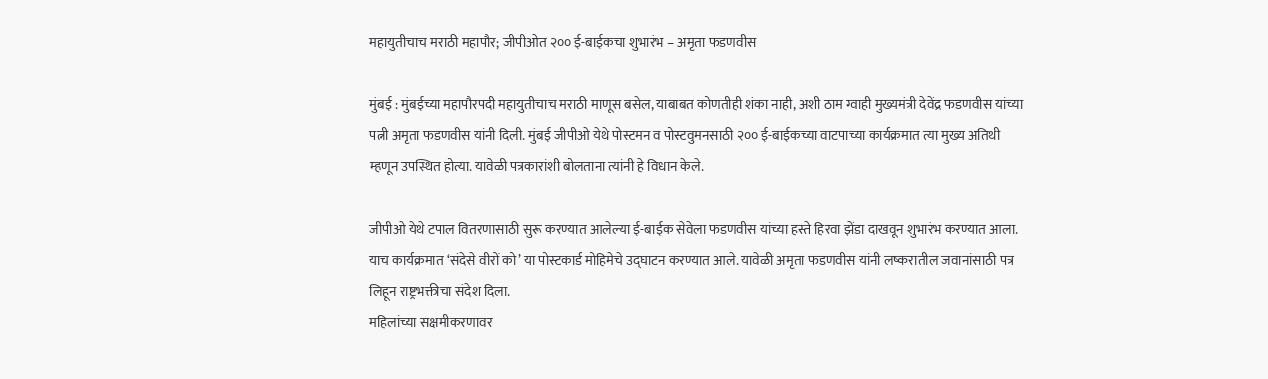महायुतीचाच मराठी महापौर; जीपीओत २०० ई-बाईकचा शुभारंभ – अमृता फडणवीस

मुंबई : मुंबईच्या महापौरपदी महायुतीचाच मराठी माणूस बसेल, याबाबत कोणतीही शंका नाही, अशी ठाम ग्वाही मुख्यमंत्री देवेंद्र फडणवीस यांच्या पत्नी अमृता फडणवीस यांनी दिली. मुंबई जीपीओ येथे पोस्टमन व पोस्टवुमनसाठी २०० ई-बाईकच्या वाटपाच्या कार्यक्रमात त्या मुख्य अतिथी म्हणून उपस्थित होत्या. यावेळी पत्रकारांशी बोलताना त्यांनी हे विधान केले.

जीपीओ येथे टपाल वितरणासाठी सुरू करण्यात आलेल्या ई-बाईक सेवेला फडणवीस यांच्या हस्ते हिरवा झेंडा दाखवून शुभारंभ करण्यात आला. याच कार्यक्रमात ‘संदेसे वीरों को’ या पोस्टकार्ड मोहिमेचे उद्घाटन करण्यात आले. यावेळी अमृता फडणवीस यांनी लष्करातील जवानांसाठी पत्र लिहून राष्ट्रभक्तीचा संदेश दिला.
महिलांच्या सक्षमीकरणावर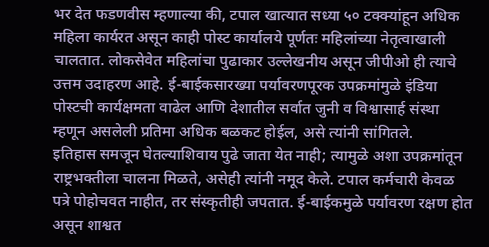भर देत फडणवीस म्हणाल्या की, टपाल खात्यात सध्या ५० टक्क्यांहून अधिक महिला कार्यरत असून काही पोस्ट कार्यालये पूर्णतः महिलांच्या नेतृत्वाखाली चालतात. लोकसेवेत महिलांचा पुढाकार उल्लेखनीय असून जीपीओ ही त्याचे उत्तम उदाहरण आहे. ई-बाईकसारख्या पर्यावरणपूरक उपक्रमांमुळे इंडिया पोस्टची कार्यक्षमता वाढेल आणि देशातील सर्वात जुनी व विश्वासार्ह संस्था म्हणून असलेली प्रतिमा अधिक बळकट होईल, असे त्यांनी सांगितले.
इतिहास समजून घेतल्याशिवाय पुढे जाता येत नाही; त्यामुळे अशा उपक्रमांतून राष्ट्रभक्तीला चालना मिळते, असेही त्यांनी नमूद केले. टपाल कर्मचारी केवळ पत्रे पोहोचवत नाहीत, तर संस्कृतीही जपतात. ई-बाईकमुळे पर्यावरण रक्षण होत असून शाश्वत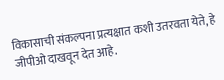विकासाची संकल्पना प्रत्यक्षात कशी उतरवता येते, हे जीपीओ दाखवून देत आहे.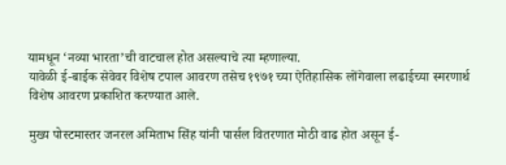यामधून ‘नव्या भारता’ची वाटचाल होत असल्याचे त्या म्हणाल्या.
यावेळी ई-बाईक सेवेवर विशेष टपाल आवरण तसेच १९७१ च्या ऐतिहासिक लोंगेवाला लढाईच्या स्मरणार्थ विशेष आवरण प्रकाशित करण्यात आले.

मुख्य पोस्टमास्तर जनरल अमिताभ सिंह यांनी पार्सल वितरणात मोठी वाढ होत असून ई-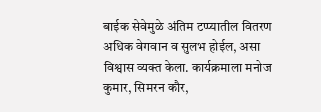बाईक सेवेमुळे अंतिम टप्प्यातील वितरण अधिक वेगवान व सुलभ होईल, असा विश्वास व्यक्त केला. कार्यक्रमाला मनोज कुमार, सिमरन कौर,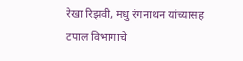रेखा रिझवी, मधु रंगनाथन यांच्यासह टपाल विभागाचे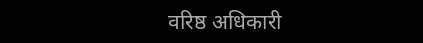वरिष्ठ अधिकारी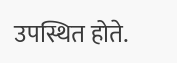उपस्थित होते.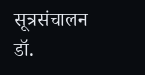सूत्रसंचालन डॉ.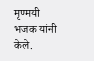मृण्मयी भजक यांनी केले.